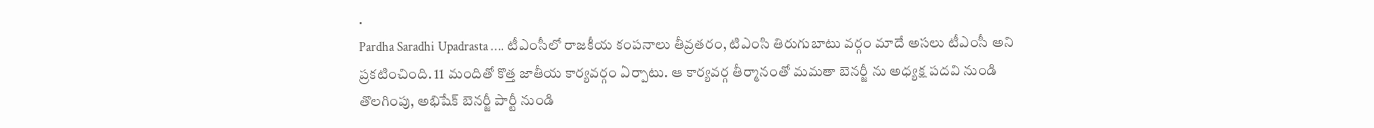.
Pardha Saradhi Upadrasta …. టీఎంసీలో రాజకీయ కంపనాలు తీవ్రతరం, టిఎంసి తిరుగుబాటు వర్గం మాదే అసలు టీఎంసీ అని ప్రకటించింది. 11 మందితో కొత్త జాతీయ కార్యవర్గం ఏర్పాటు. ఆ కార్యవర్గ తీర్మానంతో మమతా బెనర్జీ ను అధ్యక్ష పదవి నుండి తొలగింపు, అభిషేక్ బెనర్జీ పార్టీ నుండి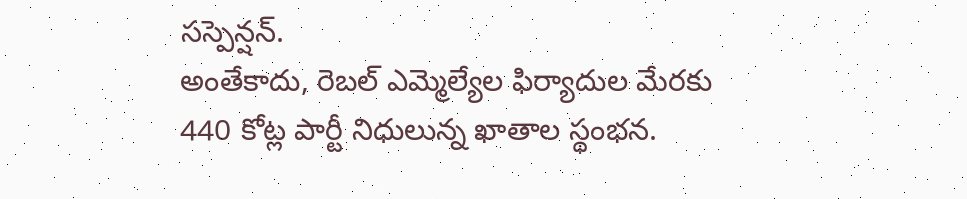సస్పెన్షన్.
అంతేకాదు, రెబల్ ఎమ్మెల్యేల ఫిర్యాదుల మేరకు 440 కోట్ల పార్టీ నిధులున్న ఖాతాల స్థంభన.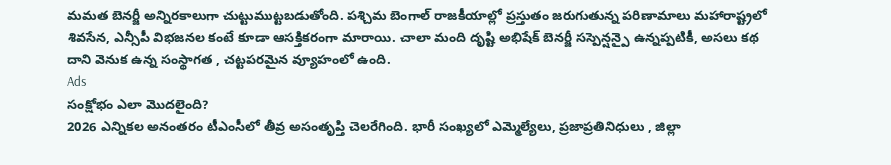మమత బెనర్జీ అన్నిరకాలుగా చుట్టుముట్టబడుతోంది. పశ్చిమ బెంగాల్ రాజకీయాల్లో ప్రస్తుతం జరుగుతున్న పరిణామాలు మహారాష్ట్రలో శివసేన, ఎన్సీపీ విభజనల కంటే కూడా ఆసక్తికరంగా మారాయి. చాలా మంది దృష్టి అభిషేక్ బెనర్జీ సస్పెన్షన్పై ఉన్నప్పటికీ, అసలు కథ దాని వెనుక ఉన్న సంస్థాగత , చట్టపరమైన వ్యూహంలో ఉంది.
Ads
సంక్షోభం ఎలా మొదలైంది?
2026 ఎన్నికల అనంతరం టీఎంసీలో తీవ్ర అసంతృప్తి చెలరేగింది. భారీ సంఖ్యలో ఎమ్మెల్యేలు, ప్రజాప్రతినిధులు , జిల్లా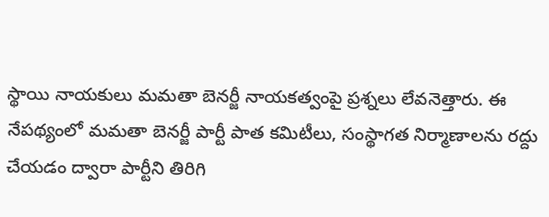స్థాయి నాయకులు మమతా బెనర్జీ నాయకత్వంపై ప్రశ్నలు లేవనెత్తారు. ఈ నేపథ్యంలో మమతా బెనర్జీ పార్టీ పాత కమిటీలు, సంస్థాగత నిర్మాణాలను రద్దు చేయడం ద్వారా పార్టీని తిరిగి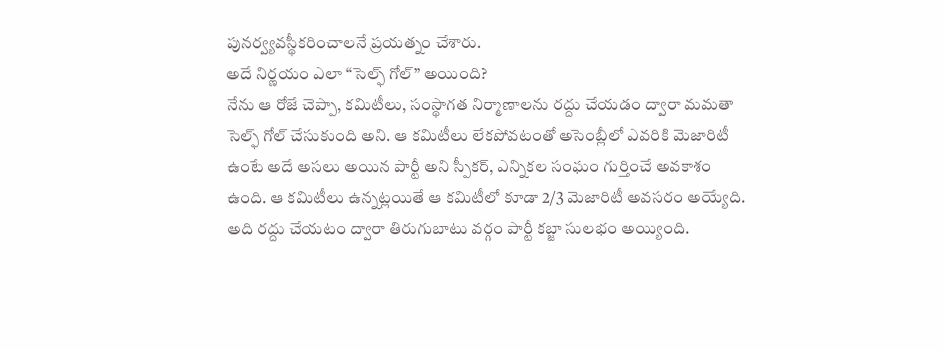పునర్వ్యవస్థీకరించాలనే ప్రయత్నం చేశారు.
అదే నిర్ణయం ఎలా “సెల్ఫ్ గోల్” అయింది?
నేను ఆ రోజే చెప్పా, కమిటీలు, సంస్థాగత నిర్మాణాలను రద్దు చేయడం ద్వారా మమతా సెల్ఫ్ గోల్ చేసుకుంది అని. ఆ కమిటీలు లేకపోవటంతో అసెంబ్లీలో ఎవరికి మెజారిటీ ఉంటే అదే అసలు అయిన పార్టీ అని స్పీకర్, ఎన్నికల సంఘం గుర్తించే అవకాశం ఉంది. ఆ కమిటీలు ఉన్నట్లయితే ఆ కమిటీలో కూడా 2/3 మెజారిటీ అవసరం అయ్యేది. అది రద్దు చేయటం ద్వారా తిరుగుబాటు వర్గం పార్టీ కబ్జా సులభం అయ్యింది.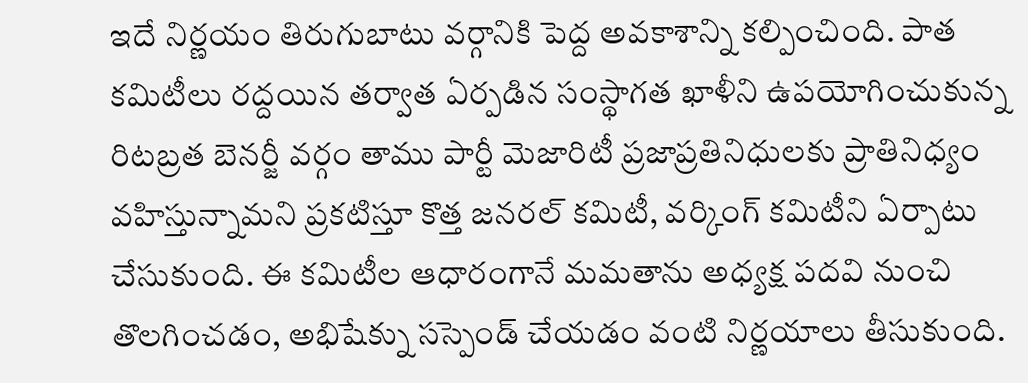ఇదే నిర్ణయం తిరుగుబాటు వర్గానికి పెద్ద అవకాశాన్ని కల్పించింది. పాత కమిటీలు రద్దయిన తర్వాత ఏర్పడిన సంస్థాగత ఖాళీని ఉపయోగించుకున్న రిటబ్రత బెనర్జీ వర్గం తాము పార్టీ మెజారిటీ ప్రజాప్రతినిధులకు ప్రాతినిధ్యం వహిస్తున్నామని ప్రకటిస్తూ కొత్త జనరల్ కమిటీ, వర్కింగ్ కమిటీని ఏర్పాటు చేసుకుంది. ఈ కమిటీల ఆధారంగానే మమతాను అధ్యక్ష పదవి నుంచి తొలగించడం, అభిషేక్ను సస్పెండ్ చేయడం వంటి నిర్ణయాలు తీసుకుంది.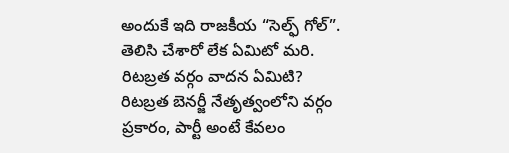అందుకే ఇది రాజకీయ “సెల్ఫ్ గోల్”. తెలిసి చేశారో లేక ఏమిటో మరి.
రిటబ్రత వర్గం వాదన ఏమిటి?
రిటబ్రత బెనర్జీ నేతృత్వంలోని వర్గం ప్రకారం, పార్టీ అంటే కేవలం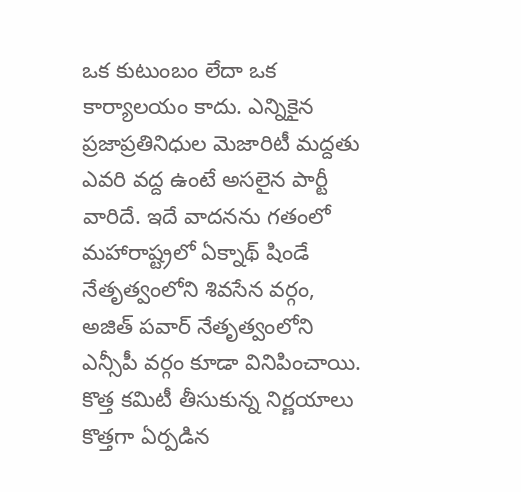ఒక కుటుంబం లేదా ఒక కార్యాలయం కాదు. ఎన్నికైన ప్రజాప్రతినిధుల మెజారిటీ మద్దతు ఎవరి వద్ద ఉంటే అసలైన పార్టీ వారిదే. ఇదే వాదనను గతంలో మహారాష్ట్రలో ఏక్నాథ్ షిండే నేతృత్వంలోని శివసేన వర్గం, అజిత్ పవార్ నేతృత్వంలోని ఎన్సీపీ వర్గం కూడా వినిపించాయి.
కొత్త కమిటీ తీసుకున్న నిర్ణయాలు
కొత్తగా ఏర్పడిన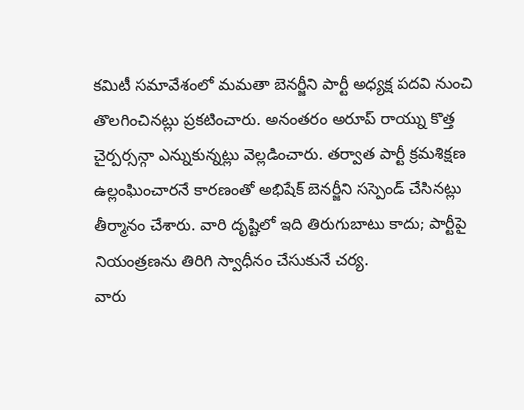కమిటీ సమావేశంలో మమతా బెనర్జీని పార్టీ అధ్యక్ష పదవి నుంచి తొలగించినట్లు ప్రకటించారు. అనంతరం అరూప్ రాయ్ను కొత్త చైర్పర్సన్గా ఎన్నుకున్నట్లు వెల్లడించారు. తర్వాత పార్టీ క్రమశిక్షణ ఉల్లంఘించారనే కారణంతో అభిషేక్ బెనర్జీని సస్పెండ్ చేసినట్లు తీర్మానం చేశారు. వారి దృష్టిలో ఇది తిరుగుబాటు కాదు; పార్టీపై నియంత్రణను తిరిగి స్వాధీనం చేసుకునే చర్య.
వారు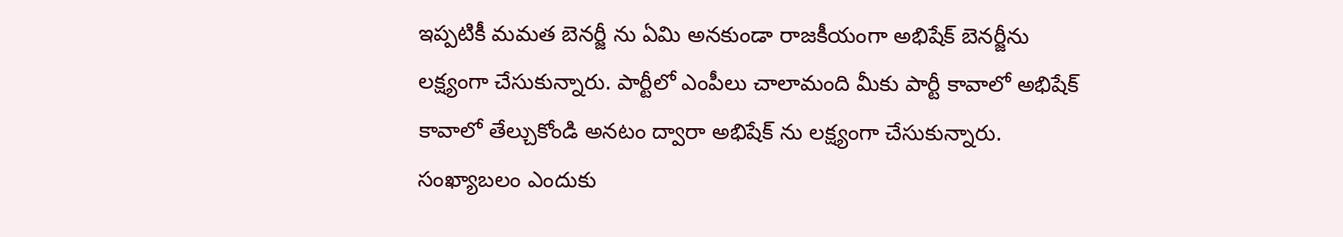ఇప్పటికీ మమత బెనర్జీ ను ఏమి అనకుండా రాజకీయంగా అభిషేక్ బెనర్జీను లక్ష్యంగా చేసుకున్నారు. పార్టీలో ఎంపీలు చాలామంది మీకు పార్టీ కావాలో అభిషేక్ కావాలో తేల్చుకోండి అనటం ద్వారా అభిషేక్ ను లక్ష్యంగా చేసుకున్నారు.
సంఖ్యాబలం ఎందుకు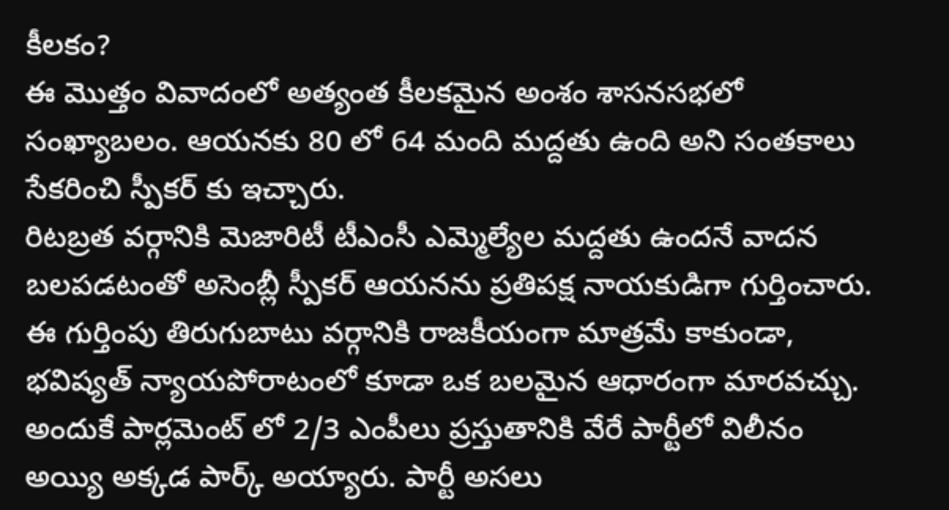కీలకం?
ఈ మొత్తం వివాదంలో అత్యంత కీలకమైన అంశం శాసనసభలో సంఖ్యాబలం. ఆయనకు 80 లో 64 మంది మద్దతు ఉంది అని సంతకాలు సేకరించి స్పీకర్ కు ఇచ్చారు.
రిటబ్రత వర్గానికి మెజారిటీ టీఎంసీ ఎమ్మెల్యేల మద్దతు ఉందనే వాదన బలపడటంతో అసెంబ్లీ స్పీకర్ ఆయనను ప్రతిపక్ష నాయకుడిగా గుర్తించారు. ఈ గుర్తింపు తిరుగుబాటు వర్గానికి రాజకీయంగా మాత్రమే కాకుండా, భవిష్యత్ న్యాయపోరాటంలో కూడా ఒక బలమైన ఆధారంగా మారవచ్చు.
అందుకే పార్లమెంట్ లో 2/3 ఎంపీలు ప్రస్తుతానికి వేరే పార్టీలో విలీనం అయ్యి అక్కడ పార్క్ అయ్యారు. పార్టీ అసలు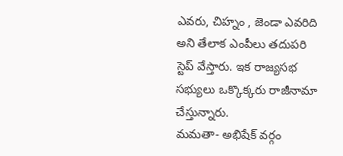ఎవరు, చిహ్నం , జెండా ఎవరిది అని తేలాక ఎంపీలు తదుపరి స్టెప్ వేస్తారు. ఇక రాజ్యసభ సభ్యులు ఒక్కొక్కరు రాజీనామా చేస్తున్నారు.
మమతా- అభిషేక్ వర్గం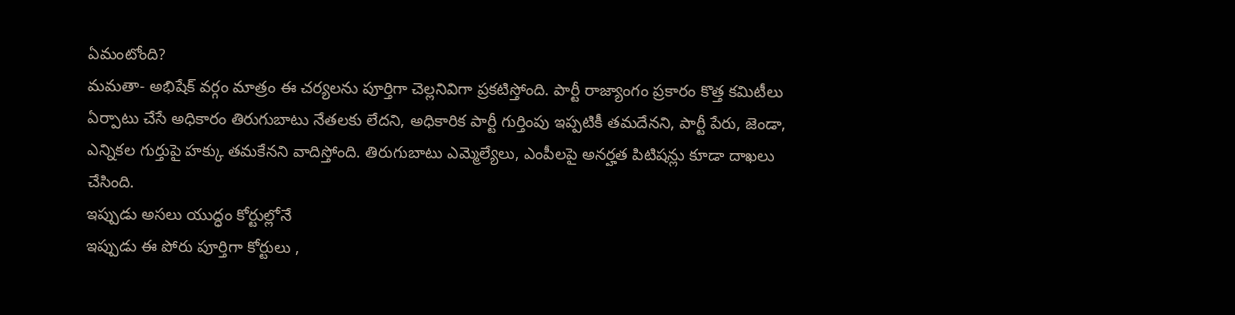ఏమంటోంది?
మమతా- అభిషేక్ వర్గం మాత్రం ఈ చర్యలను పూర్తిగా చెల్లనివిగా ప్రకటిస్తోంది. పార్టీ రాజ్యాంగం ప్రకారం కొత్త కమిటీలు ఏర్పాటు చేసే అధికారం తిరుగుబాటు నేతలకు లేదని, అధికారిక పార్టీ గుర్తింపు ఇప్పటికీ తమదేనని, పార్టీ పేరు, జెండా, ఎన్నికల గుర్తుపై హక్కు తమకేనని వాదిస్తోంది. తిరుగుబాటు ఎమ్మెల్యేలు, ఎంపీలపై అనర్హత పిటిషన్లు కూడా దాఖలు చేసింది.
ఇప్పుడు అసలు యుద్ధం కోర్టుల్లోనే
ఇప్పుడు ఈ పోరు పూర్తిగా కోర్టులు ,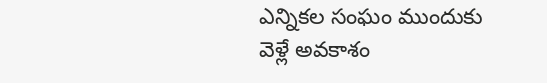ఎన్నికల సంఘం ముందుకు వెళ్లే అవకాశం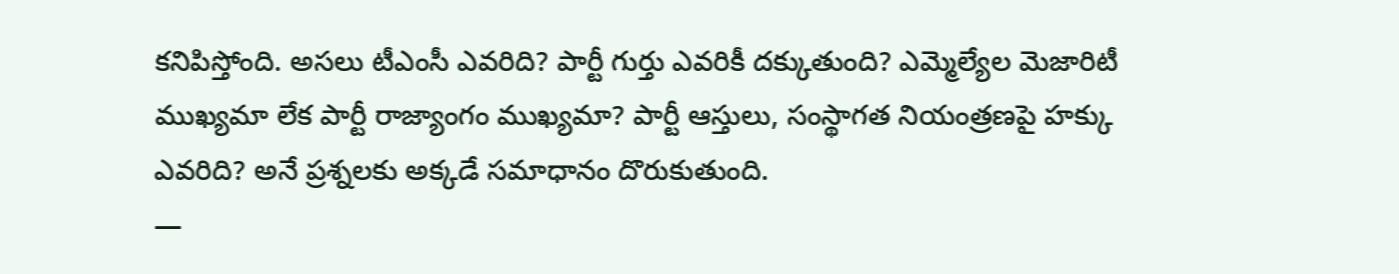కనిపిస్తోంది. అసలు టీఎంసీ ఎవరిది? పార్టీ గుర్తు ఎవరికీ దక్కుతుంది? ఎమ్మెల్యేల మెజారిటీ ముఖ్యమా లేక పార్టీ రాజ్యాంగం ముఖ్యమా? పార్టీ ఆస్తులు, సంస్థాగత నియంత్రణపై హక్కు ఎవరిది? అనే ప్రశ్నలకు అక్కడే సమాధానం దొరుకుతుంది.
—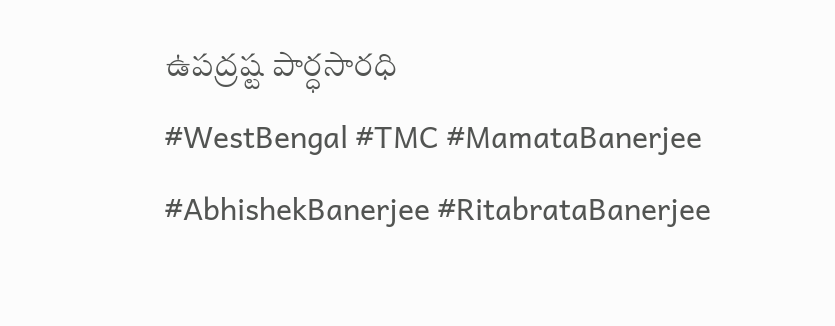ఉపద్రష్ట పార్ధసారధి
#WestBengal #TMC #MamataBanerjee #AbhishekBanerjee #RitabrataBanerjee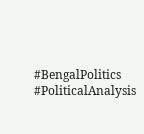#BengalPolitics #PoliticalAnalysis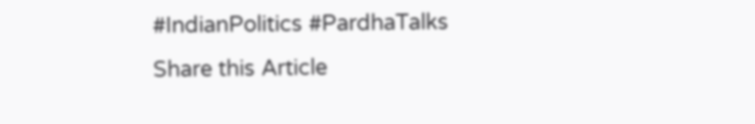#IndianPolitics #PardhaTalks
Share this Article